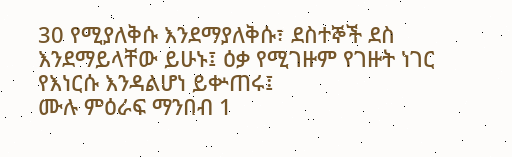30 የሚያለቅሱ እንደማያለቅሱ፣ ደስተኞች ደስ እንደማይላቸው ይሁኑ፤ ዕቃ የሚገዙም የገዙት ነገር የእነርሱ እንዳልሆነ ይቍጠሩ፤
ሙሉ ምዕራፍ ማንበብ 1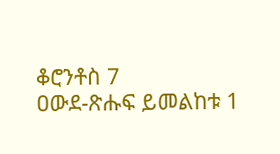ቆሮንቶስ 7
ዐውደ-ጽሑፍ ይመልከቱ 1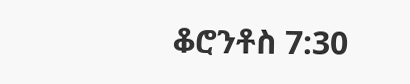ቆሮንቶስ 7:30